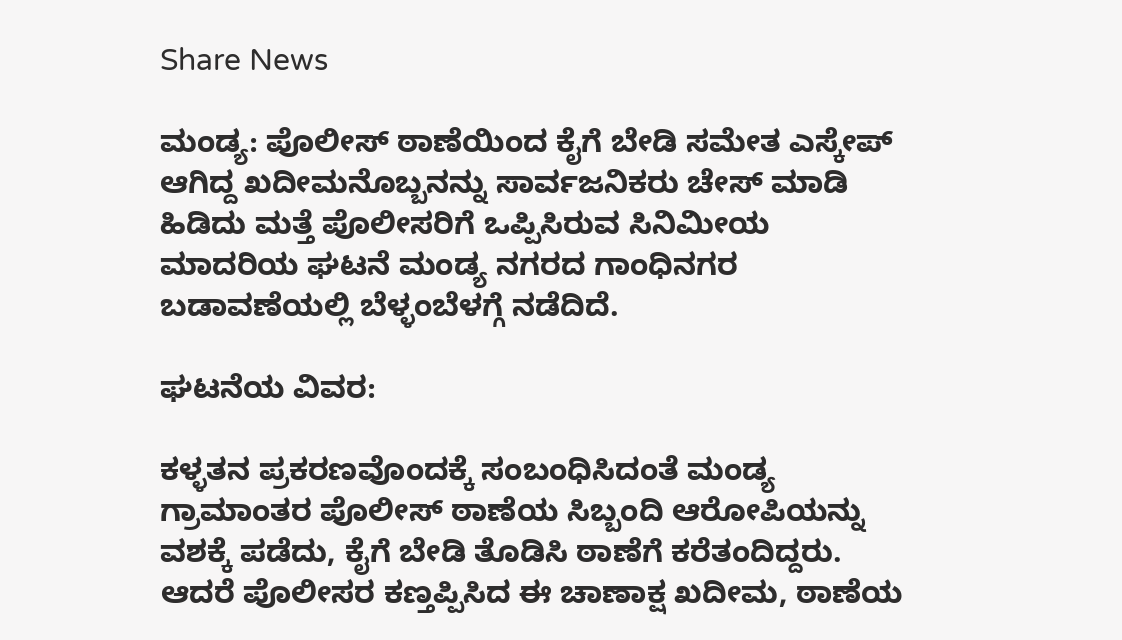Share News

ಮಂಡ್ಯ: ಪೊಲೀಸ್ ಠಾಣೆಯಿಂದ ಕೈಗೆ ಬೇಡಿ ಸಮೇತ ಎಸ್ಕೇಪ್ ಆಗಿದ್ದ ಖದೀಮನೊಬ್ಬನನ್ನು ಸಾರ್ವಜನಿಕರು ಚೇಸ್ ಮಾಡಿ ಹಿಡಿದು ಮತ್ತೆ ಪೊಲೀಸರಿಗೆ ಒಪ್ಪಿಸಿರುವ ಸಿನಿಮೀಯ ಮಾದರಿಯ ಘಟನೆ ಮಂಡ್ಯ ನಗರದ ಗಾಂಧಿನಗರ ಬಡಾವಣೆಯಲ್ಲಿ ಬೆಳ್ಳಂಬೆಳಗ್ಗೆ ನಡೆದಿದೆ.

ಘಟನೆಯ ವಿವರ:

ಕಳ್ಳತನ ಪ್ರಕರಣವೊಂದಕ್ಕೆ ಸಂಬಂಧಿಸಿದಂತೆ ಮಂಡ್ಯ ಗ್ರಾಮಾಂತರ ಪೊಲೀಸ್ ಠಾಣೆಯ ಸಿಬ್ಬಂದಿ ಆರೋಪಿಯನ್ನು ವಶಕ್ಕೆ ಪಡೆದು, ಕೈಗೆ ಬೇಡಿ ತೊಡಿಸಿ ಠಾಣೆಗೆ ಕರೆತಂದಿದ್ದರು. ಆದರೆ ಪೊಲೀಸರ ಕಣ್ತಪ್ಪಿಸಿದ ಈ ಚಾಣಾಕ್ಷ ಖದೀಮ, ಠಾಣೆಯ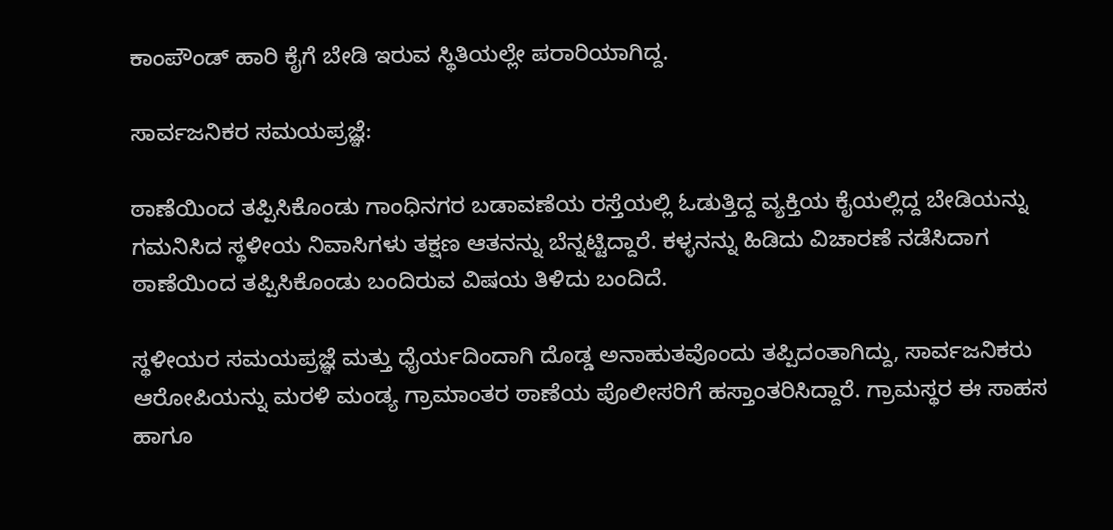ಕಾಂಪೌಂಡ್ ಹಾರಿ ಕೈಗೆ ಬೇಡಿ ಇರುವ ಸ್ಥಿತಿಯಲ್ಲೇ ಪರಾರಿಯಾಗಿದ್ದ.

ಸಾರ್ವಜನಿಕರ ಸಮಯಪ್ರಜ್ಞೆ:

ಠಾಣೆಯಿಂದ ತಪ್ಪಿಸಿಕೊಂಡು ಗಾಂಧಿನಗರ ಬಡಾವಣೆಯ ರಸ್ತೆಯಲ್ಲಿ ಓಡುತ್ತಿದ್ದ ವ್ಯಕ್ತಿಯ ಕೈಯಲ್ಲಿದ್ದ ಬೇಡಿಯನ್ನು ಗಮನಿಸಿದ ಸ್ಥಳೀಯ ನಿವಾಸಿಗಳು ತಕ್ಷಣ ಆತನನ್ನು ಬೆನ್ನಟ್ಟಿದ್ದಾರೆ. ಕಳ್ಳನನ್ನು ಹಿಡಿದು ವಿಚಾರಣೆ ನಡೆಸಿದಾಗ ಠಾಣೆಯಿಂದ ತಪ್ಪಿಸಿಕೊಂಡು ಬಂದಿರುವ ವಿಷಯ ತಿಳಿದು ಬಂದಿದೆ.

ಸ್ಥಳೀಯರ ಸಮಯಪ್ರಜ್ಞೆ ಮತ್ತು ಧೈರ್ಯದಿಂದಾಗಿ ದೊಡ್ಡ ಅನಾಹುತವೊಂದು ತಪ್ಪಿದಂತಾಗಿದ್ದು, ಸಾರ್ವಜನಿಕರು ಆರೋಪಿಯನ್ನು ಮರಳಿ ಮಂಡ್ಯ ಗ್ರಾಮಾಂತರ ಠಾಣೆಯ ಪೊಲೀಸರಿಗೆ ಹಸ್ತಾಂತರಿಸಿದ್ದಾರೆ. ಗ್ರಾಮಸ್ಥರ ಈ ಸಾಹಸ ಹಾಗೂ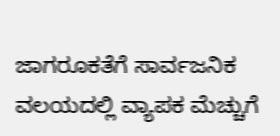ಜಾಗರೂಕತೆಗೆ ಸಾರ್ವಜನಿಕ ವಲಯದಲ್ಲಿ ವ್ಯಾಪಕ ಮೆಚ್ಚುಗೆ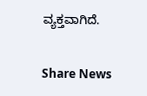ವ್ಯಕ್ತವಾಗಿದೆ.


Share News